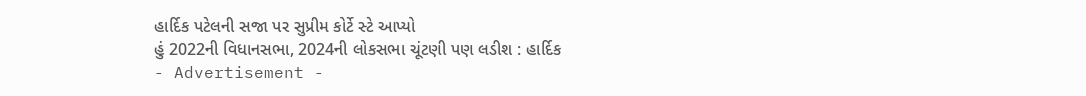હાર્દિક પટેલની સજા પર સુપ્રીમ કોર્ટે સ્ટે આપ્યો
હું 2022ની વિધાનસભા, 2024ની લોકસભા ચૂંટણી પણ લડીશ : હાર્દિક
- Advertisement -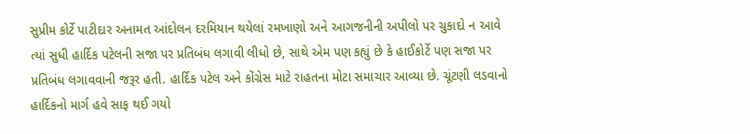સુપ્રીમ કોર્ટે પાટીદાર અનામત આંદોલન દરમિયાન થયેલાં રમખાણો અને આગજનીની અપીલો પર ચુકાદો ન આવે ત્યાં સુધી હાર્દિક પટેલની સજા પર પ્રતિબંધ લગાવી લીધો છે, સાથે એમ પણ કહ્યું છે કે હાઈકોર્ટે પણ સજા પર પ્રતિબંધ લગાવવાની જરૂર હતી. હાર્દિક પટેલ અને કોંગ્રેસ માટે રાહતના મોટા સમાચાર આવ્યા છે. ચૂંટણી લડવાનો હાર્દિકનો માર્ગ હવે સાફ થઈ ગયો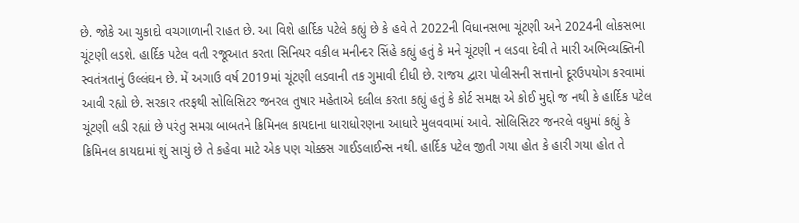છે. જોકે આ ચુકાદો વચગાળાની રાહત છે. આ વિશે હાર્દિક પટેલે કહ્યું છે કે હવે તે 2022ની વિધાનસભા ચૂંટણી અને 2024ની લોકસભા ચૂંટણી લડશે. હાર્દિક પટેલ વતી રજૂઆત કરતા સિનિયર વકીલ મનીન્દર સિંહે કહ્યું હતું કે મને ચૂંટણી ન લડવા દેવી તે મારી અભિવ્યક્તિની સ્વતંત્રતાનું ઉલ્લંઘન છે. મેં અગાઉ વર્ષ 2019માં ચૂંટણી લડવાની તક ગુમાવી દીધી છે. રાજય દ્વારા પોલીસની સત્તાનો દૂરઉપયોગ કરવામાં આવી રહ્યો છે. સરકાર તરફથી સોલિસિટર જનરલ તુષાર મહેતાએ દલીલ કરતા કહ્યું હતું કે કોર્ટ સમક્ષ એ કોઈ મુદ્દો જ નથી કે હાર્દિક પટેલ ચૂંટણી લડી રહ્યાં છે પરંતુ સમગ્ર બાબતને ક્રિમિનલ કાયદાના ધારાધોરણના આધારે મુલવવામાં આવે. સોલિસિટર જનરલે વધુમાં કહ્યું કે ક્રિમિનલ કાયદામાં શું સાચું છે તે કહેવા માટે એક પણ ચોક્કસ ગાઈડલાઈન્સ નથી. હાર્દિક પટેલ જીતી ગયા હોત કે હારી ગયા હોત તે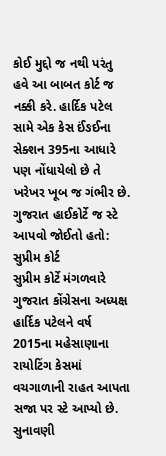કોઈ મુદ્દો જ નથી પરંતુ હવે આ બાબત કોર્ટ જ નક્કી કરે. હાર્દિક પટેલ સામે એક કેસ ઈંઙઈના સેક્શન 395ના આધારે પણ નોંધાયેલો છે તે ખરેખર ખૂબ જ ગંભીર છે.
ગુજરાત હાઈકોર્ટે જ સ્ટે આપવો જોઈતો હતો: સુપ્રીમ કોર્ટ
સુપ્રીમ કોર્ટે મંગળવારે ગુજરાત કોંગ્રેસના અધ્યક્ષ હાર્દિક પટેલને વર્ષ 2015ના મહેસાણાના રાયોટિંગ કેસમાં વચગાળાની રાહત આપતા સજા પર સ્ટે આપ્યો છે. સુનાવણી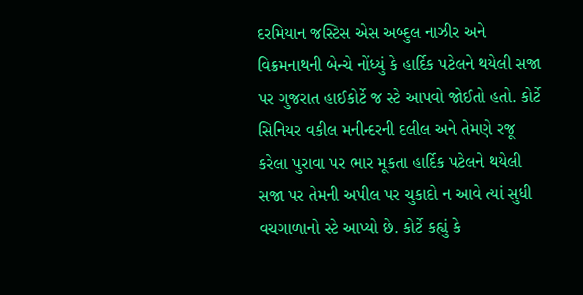દરમિયાન જસ્ટિસ એસ અબ્દુલ નાઝીર અને વિક્રમનાથની બેન્ચે નોંધ્યું કે હાર્દિક પટેલને થયેલી સજા પર ગુજરાત હાઈકોર્ટે જ સ્ટે આપવો જોઈતો હતો. કોર્ટે સિનિયર વકીલ મનીન્દરની દલીલ અને તેમણે રજૂ કરેલા પુરાવા પર ભાર મૂકતા હાર્દિક પટેલને થયેલી સજા પર તેમની અપીલ પર ચુકાદો ન આવે ત્યાં સુધી વચગાળાનો સ્ટે આપ્યો છે. કોર્ટે કહ્યું કે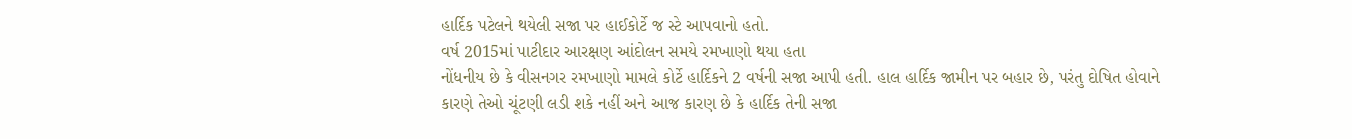હાર્દિક પટેલને થયેલી સજા પર હાઈકોર્ટે જ સ્ટે આપવાનો હતો.
વર્ષ 2015માં પાટીદાર આરક્ષણ આંદોલન સમયે રમખાણો થયા હતા
નોંધનીય છે કે વીસનગર રમખાણો મામલે કોર્ટે હાર્દિકને 2 વર્ષની સજા આપી હતી. હાલ હાર્દિક જામીન પર બહાર છે, પરંતુ દોષિત હોવાને કારણે તેઓ ચૂંટણી લડી શકે નહીં અને આજ કારણ છે કે હાર્દિક તેની સજા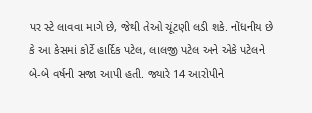પર સ્ટે લાવવા માગે છે, જેથી તેઓ ચૂંટણી લડી શકે. નોંધનીય છે કે આ કેસમાં કોર્ટે હાર્દિક પટેલ, લાલજી પટેલ અને એકે પટેલને બે-બે વર્ષની સજા આપી હતી. જ્યારે 14 આરોપીને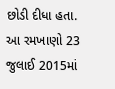છોડી દીધા હતા. આ રમખાણો 23 જુલાઈ 2015માં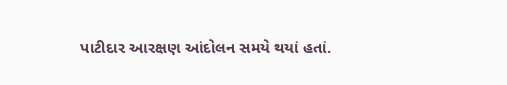પાટીદાર આરક્ષણ આંદોલન સમયે થયાં હતાં.